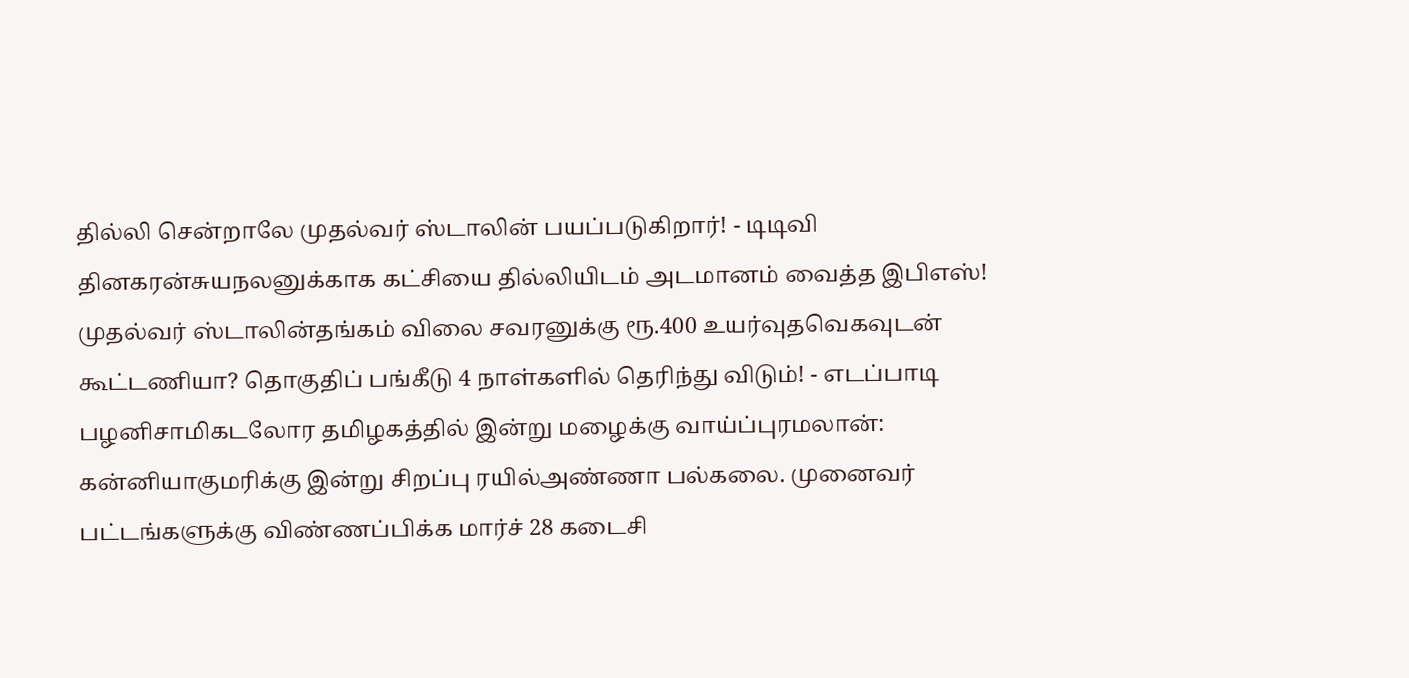தில்லி சென்றாலே முதல்வர் ஸ்டாலின் பயப்படுகிறார்! - டிடிவி தினகரன்சுயநலனுக்காக கட்சியை தில்லியிடம் அடமானம் வைத்த இபிஎஸ்! முதல்வர் ஸ்டாலின்தங்கம் விலை சவரனுக்கு ரூ.400 உயர்வுதவெகவுடன் கூட்டணியா? தொகுதிப் பங்கீடு 4 நாள்களில் தெரிந்து விடும்! - எடப்பாடி பழனிசாமிகடலோர தமிழகத்தில் இன்று மழைக்கு வாய்ப்புரமலான்: கன்னியாகுமரிக்கு இன்று சிறப்பு ரயில்அண்ணா பல்கலை. முனைவர் பட்டங்களுக்கு விண்ணப்பிக்க மார்ச் 28 கடைசி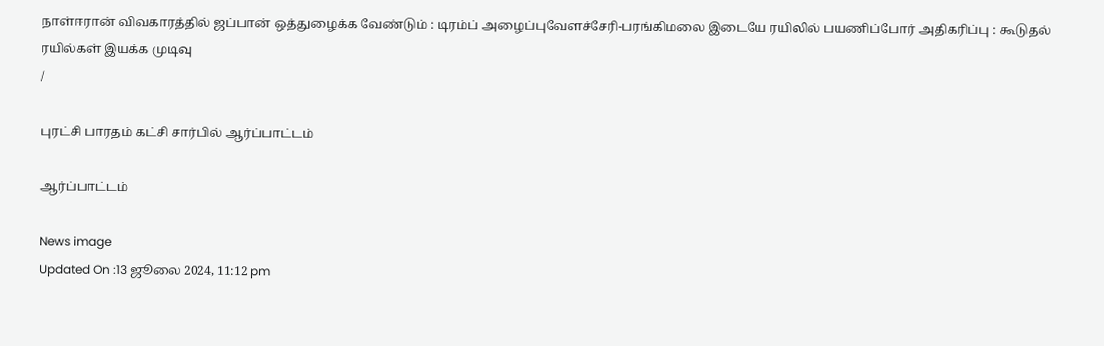நாள்ஈரான் விவகாரத்தில் ஜப்பான் ஒத்துழைக்க வேண்டும் : டிரம்ப் அழைப்புவேளச்சேரி-பரங்கிமலை இடையே ரயிலில் பயணிப்போர் அதிகரிப்பு : கூடுதல் ரயில்கள் இயக்க முடிவு
/

புரட்சி பாரதம் கட்சி சார்பில் ஆர்ப்பாட்டம்

ஆர்ப்பாட்டம்

News image
Updated On :13 ஜூலை 2024, 11:12 pm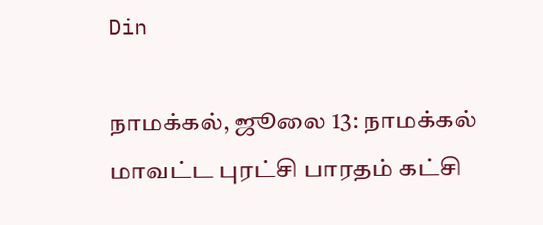Din

நாமக்கல், ஜூலை 13: நாமக்கல் மாவட்ட புரட்சி பாரதம் கட்சி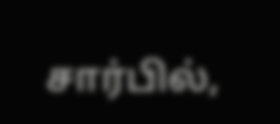சார்பில்,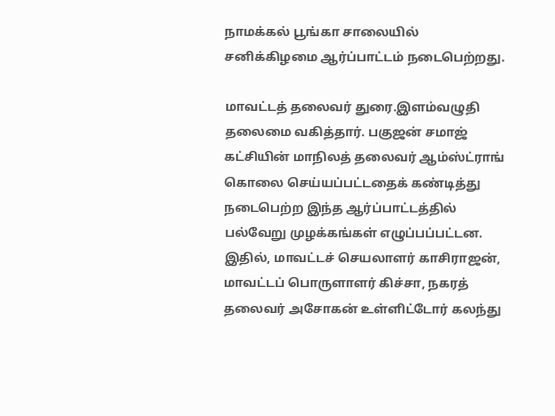நாமக்கல் பூங்கா சாலையில் சனிக்கிழமை ஆர்ப்பாட்டம் நடைபெற்றது.

மாவட்டத் தலைவர் துரை.இளம்வழுதி தலைமை வகித்தார். பகுஜன் சமாஜ் கட்சியின் மாநிலத் தலைவர் ஆம்ஸ்ட்ராங் கொலை செய்யப்பட்டதைக் கண்டித்து நடைபெற்ற இந்த ஆர்ப்பாட்டத்தில் பல்வேறு முழக்கங்கள் எழுப்பப்பட்டன. இதில், மாவட்டச் செயலாளர் காசிராஜன், மாவட்டப் பொருளாளர் கிச்சா, நகரத் தலைவர் அசோகன் உள்ளிட்டோர் கலந்து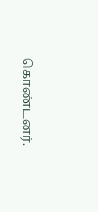கொண்டனர்.